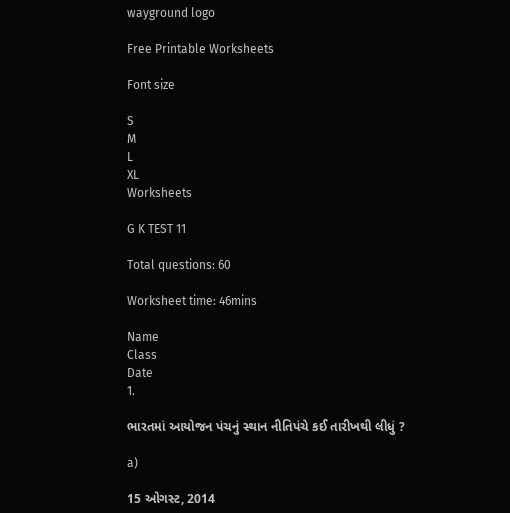wayground logo

Free Printable Worksheets

Font size

S
M
L
XL
Worksheets

G K TEST 11

Total questions: 60

Worksheet time: 46mins

Name
Class
Date
1.

ભારતમાં આયોજન પંચનું સ્થાન નીતિપંચે કઈ તારીખથી લીધું ?

a)

15 ઓગસ્ટ, 2014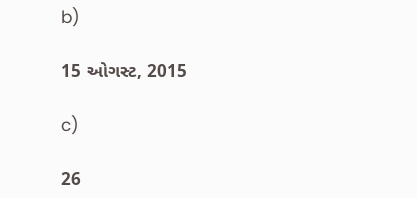b)

15 ઓગસ્ટ, 2015

c)

26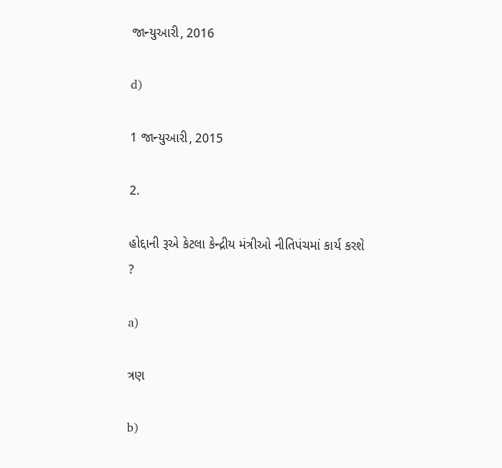જાન્યુઆરી, 2016

d)

1 જાન્યુઆરી, 2015

2.

હોદ્દાની રૂએ કેટલા કેન્દ્રીય મંત્રીઓ નીતિપંચમાં કાર્ય કરશે ?

a)

ત્રણ

b)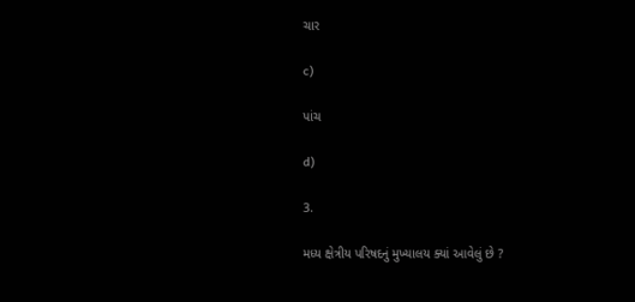ચાર

c)

પાંચ

d)

3.

મધ્ય ક્ષેત્રીય પરિષદનું મુખ્યાલય ક્યાં આવેલું છે ?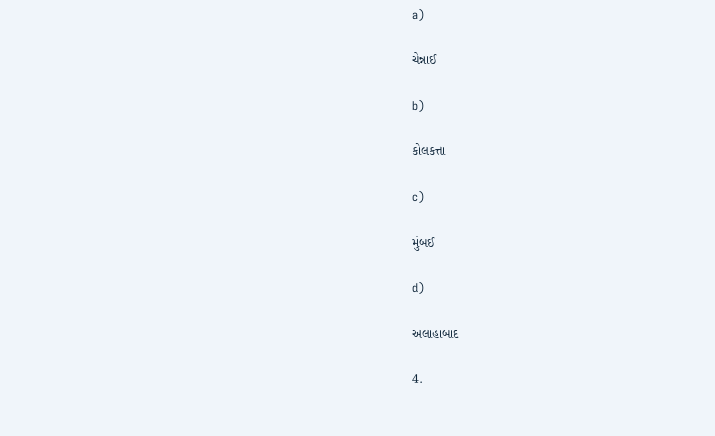a)

ચેન્નાઈ

b)

કોલકત્તા

c)

મુંબઈ

d)

અલાહાબાદ

4.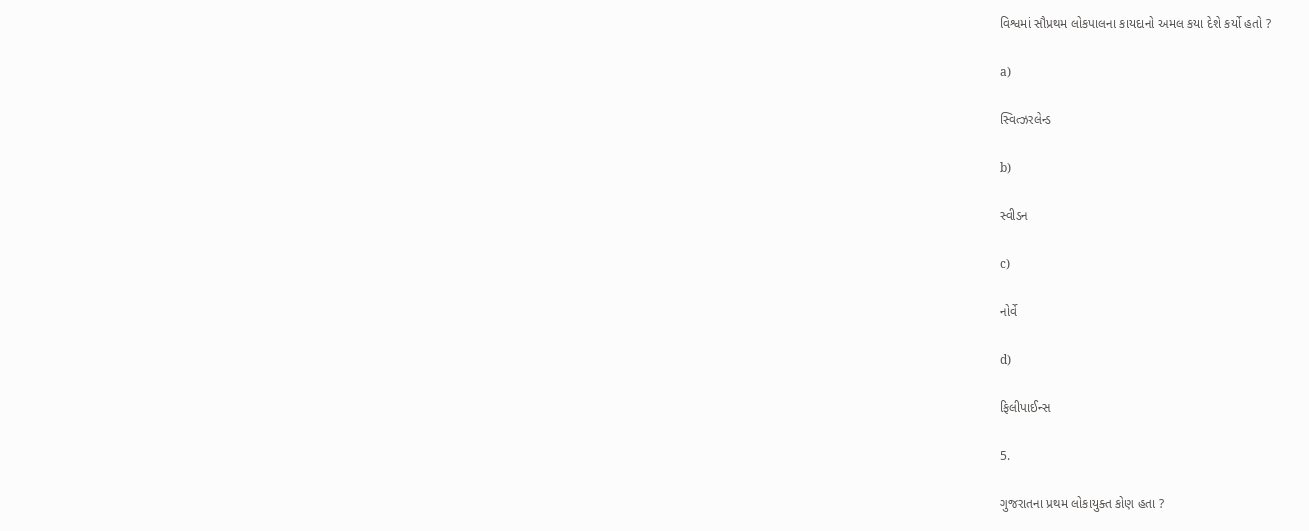વિશ્વમાં સૌપ્રથમ લોકપાલના કાયદાનો અમલ કયા દેશે કર્યો હતો ?

a)

સ્વિત્ઝરલેન્ડ

b)

સ્વીડન

c)

નોર્વે

d)

ફિલીપાઈન્સ

5.

ગુજરાતના પ્રથમ લોકાયુક્ત કોણ હતા ?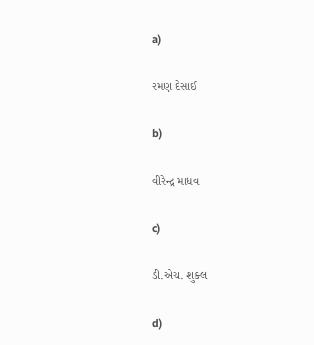a)

રમણ દેસાઈ

b)

વીરેન્દ્ર માધવ

c)

ડી.એચ. શુક્લ

d)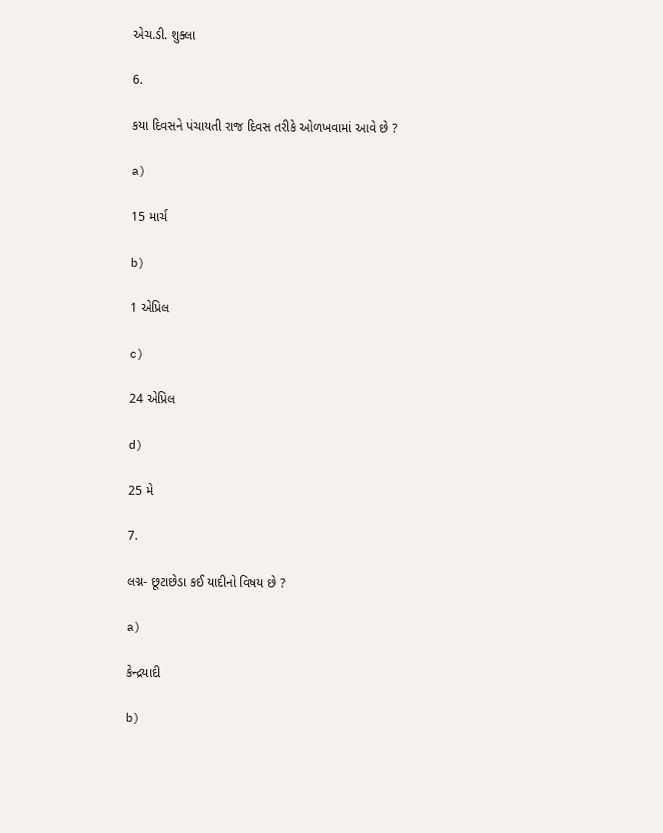એચ.ડી. શુક્લા

6.

કયા દિવસને પંચાયતી રાજ દિવસ તરીકે ઓળખવામાં આવે છે ?

a)

15 માર્ચ

b)

1 એપ્રિલ

c)

24 એપ્રિલ

d)

25 મે

7.

લગ્ન- છૂટાછેડા કઈ યાદીનો વિષય છે ?

a)

કેન્દ્રયાદી

b)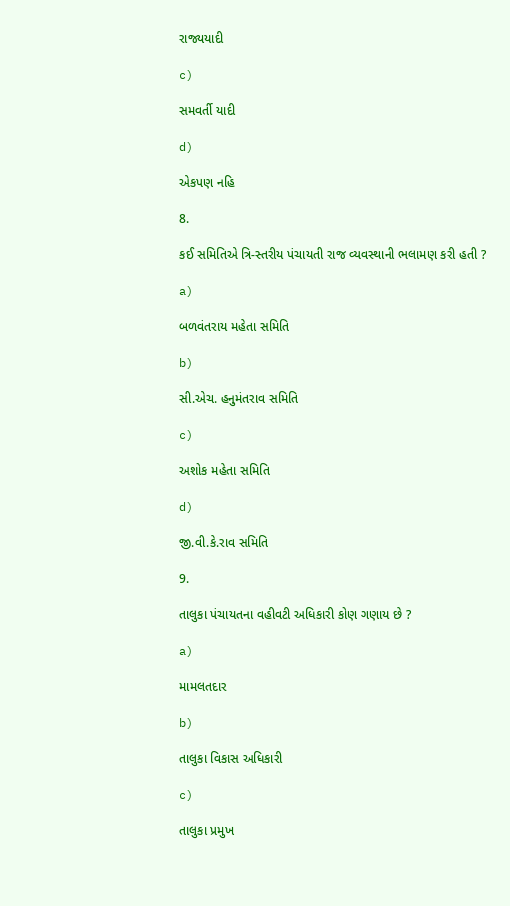રાજ્યયાદી

c)

સમવર્તી યાદી

d)

એકપણ નહિ

8.

કઈ સમિતિએ ત્રિ-સ્તરીય પંચાયતી રાજ વ્યવસ્થાની ભલામણ કરી હતી ?

a)

બળવંતરાય મહેતા સમિતિ

b)

સી.એચ. હનુમંતરાવ સમિતિ

c)

અશોક મહેતા સમિતિ

d)

જી.વી.કે.રાવ સમિતિ

9.

તાલુકા પંચાયતના વહીવટી અધિકારી કોણ ગણાય છે ?

a)

મામલતદાર

b)

તાલુકા વિકાસ અધિકારી

c)

તાલુકા પ્રમુખ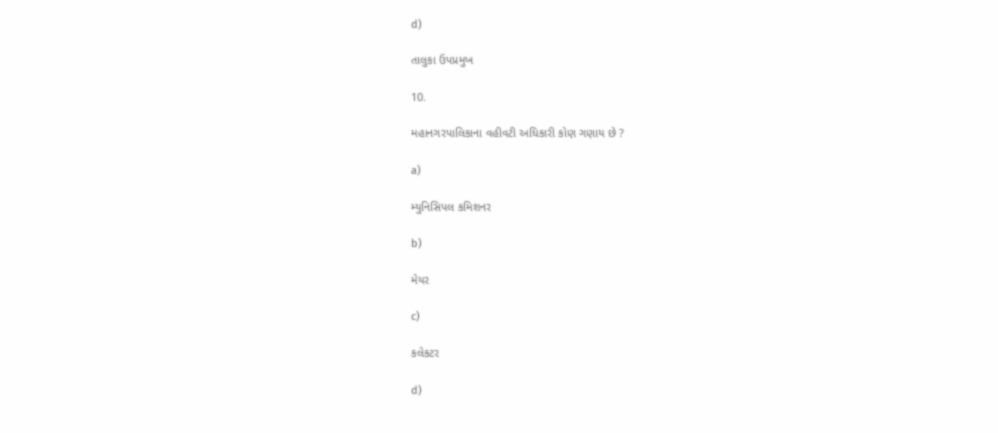d)

તાલુકા ઉપપ્રમુખ

10.

મહાનગરપાલિકાના વહીવટી અધિકારી કોણ ગણાય છે ?

a)

મ્યુનિસિપલ કમિશનર

b)

મેયર

c)

કલેકટર

d)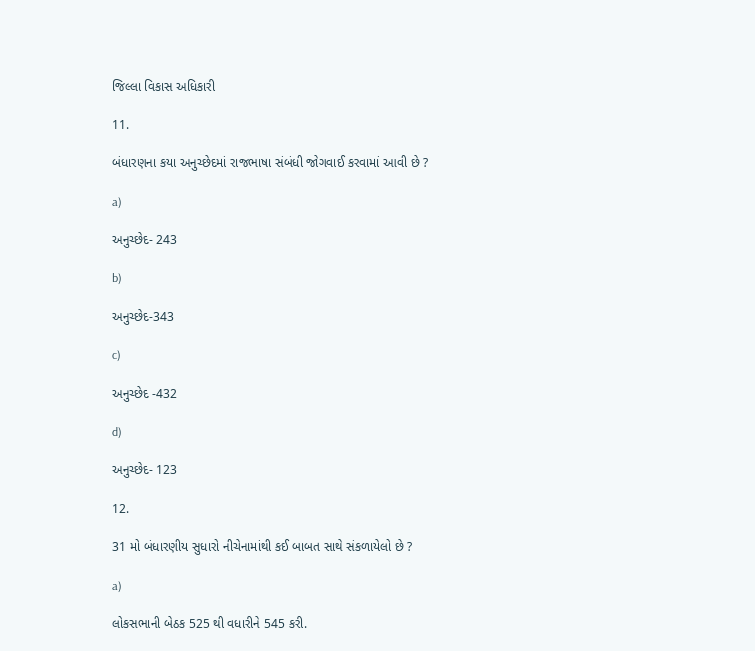જિલ્લા વિકાસ અધિકારી

11.

બંધારણના કયા અનુચ્છેદમાં રાજભાષા સંબંધી જોગવાઈ કરવામાં આવી છે ?

a)

અનુચ્છેદ- 243

b)

અનુચ્છેદ-343

c)

અનુચ્છેદ -432

d)

અનુચ્છેદ- 123

12.

31 મો બંધારણીય સુધારો નીચેનામાંથી કઈ બાબત સાથે સંકળાયેલો છે ?

a)

લોકસભાની બેઠક 525 થી વધારીને 545 કરી.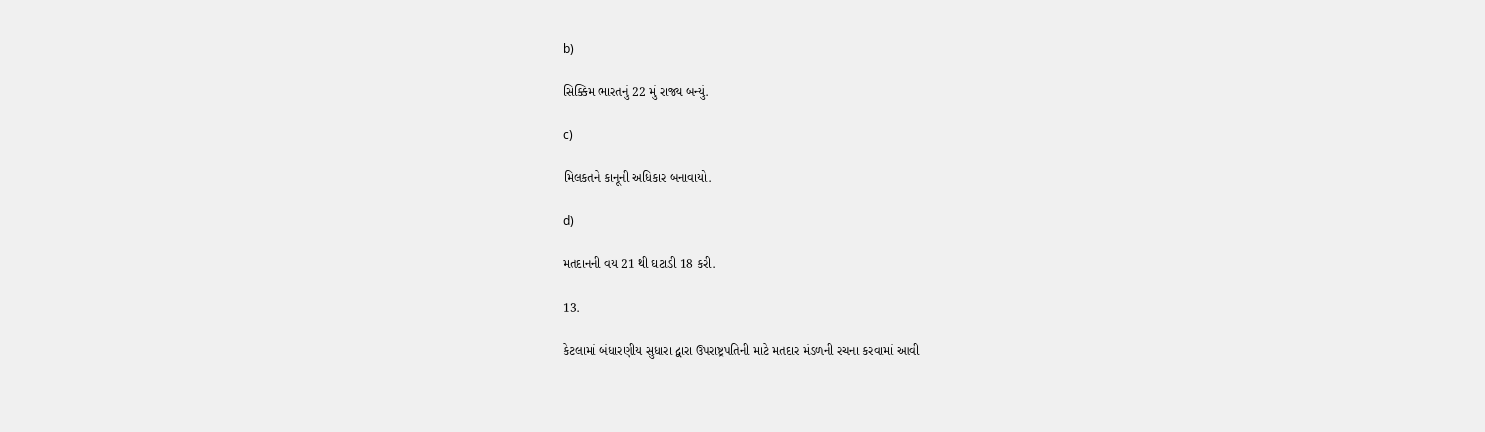b)

સિક્કિમ ભારતનું 22 મું રાજ્ય બન્યું.

c)

મિલકતને કાનૂની અધિકાર બનાવાયો.

d)

મતદાનની વય 21 થી ઘટાડી 18 કરી.

13.

કેટલામાં બંધારણીય સુધારા દ્વારા ઉપરાષ્ટ્રપતિની માટે મતદાર મંડળની રચના કરવામાં આવી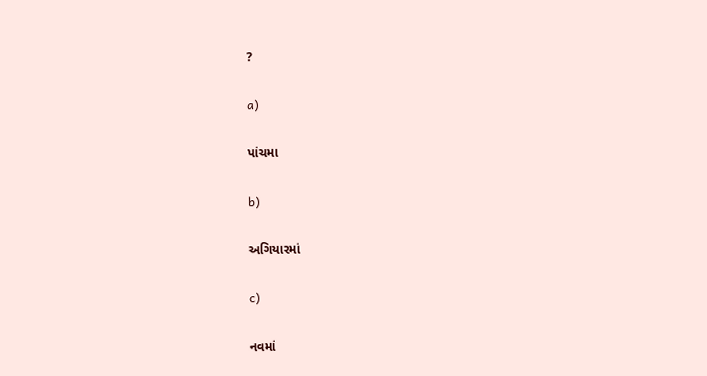?

a)

પાંચમા

b)

અગિયારમાં

c)

નવમાં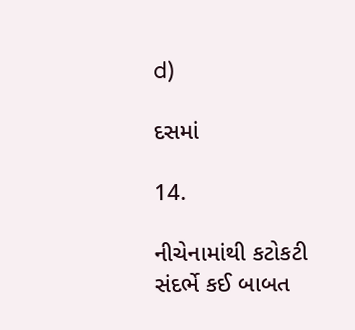d)

દસમાં

14.

નીચેનામાંથી કટોકટી સંદર્ભે કઈ બાબત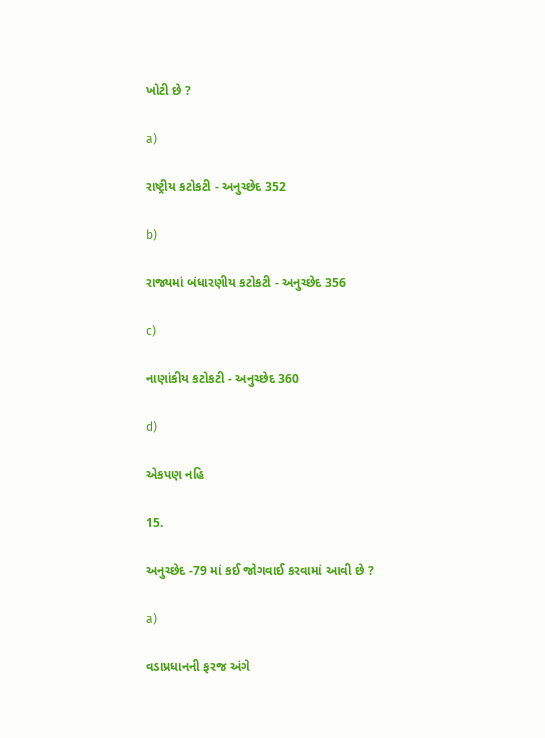ખોટી છે ?

a)

રાષ્ટ્રીય કટોકટી - અનુચ્છેદ 352

b)

રાજ્યમાં બંધારણીય કટોકટી - અનુચ્છેદ 356

c)

નાણાંકીય કટોકટી - અનુચ્છેદ 360

d)

એકપણ નહિ

15.

અનુચ્છેદ -79 માં કઈ જોગવાઈ કરવામાં આવી છે ?

a)

વડાપ્રધાનની ફરજ અંગે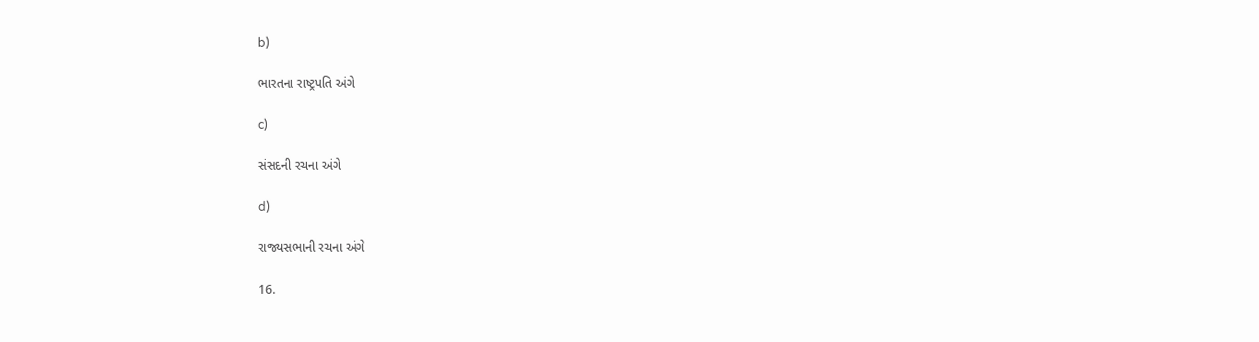b)

ભારતના રાષ્ટ્રપતિ અંગે

c)

સંસદની રચના અંગે

d)

રાજ્યસભાની રચના અંગે

16.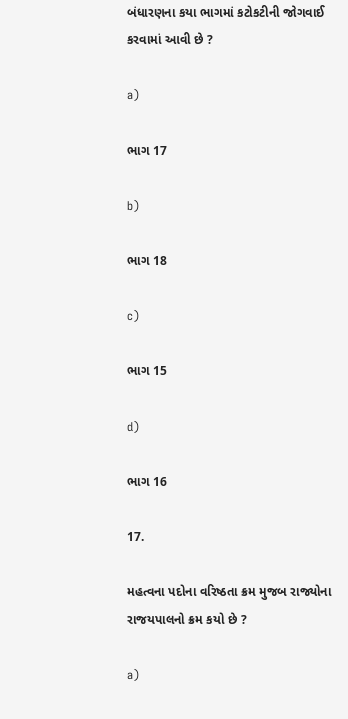બંધારણના કયા ભાગમાં કટોકટીની જોગવાઈ કરવામાં આવી છે ?

a)

ભાગ 17

b)

ભાગ 18

c)

ભાગ 15

d)

ભાગ 16

17.

મહત્વના પદોના વરિષ્ઠતા ક્રમ મુજબ રાજ્યોના રાજયપાલનો ક્રમ કયો છે ?

a)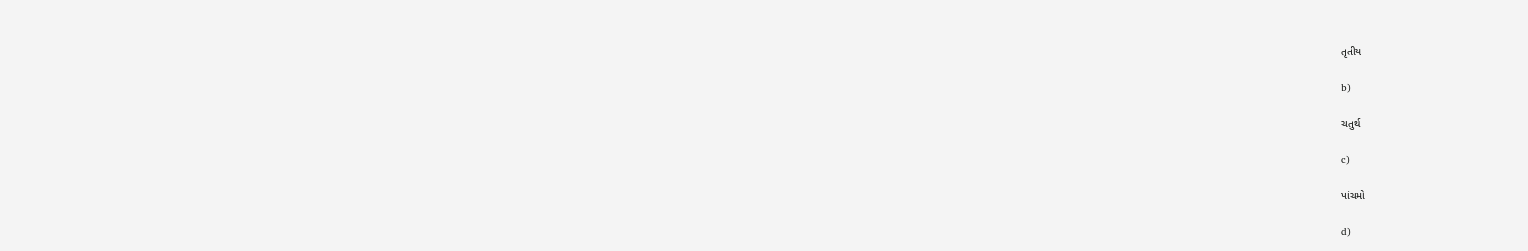તૃતીય

b)

ચતુર્થ

c)

પાંચમો

d)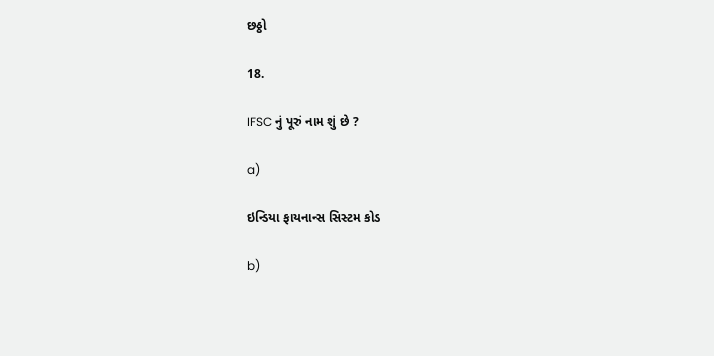છઠ્ઠો

18.

IFSC નું પૂરું નામ શું છે ?

a)

ઇન્ડિયા ફાયનાન્સ સિસ્ટમ કોડ

b)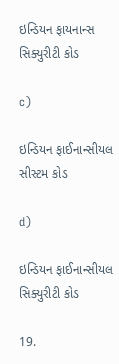ઇન્ડિયન ફાયનાન્સ સિક્યુરીટી કોડ

c)

ઇન્ડિયન ફાઈનાન્સીયલ સીસ્ટમ કોડ

d)

ઇન્ડિયન ફાઈનાન્સીયલ સિક્યુરીટી કોડ

19.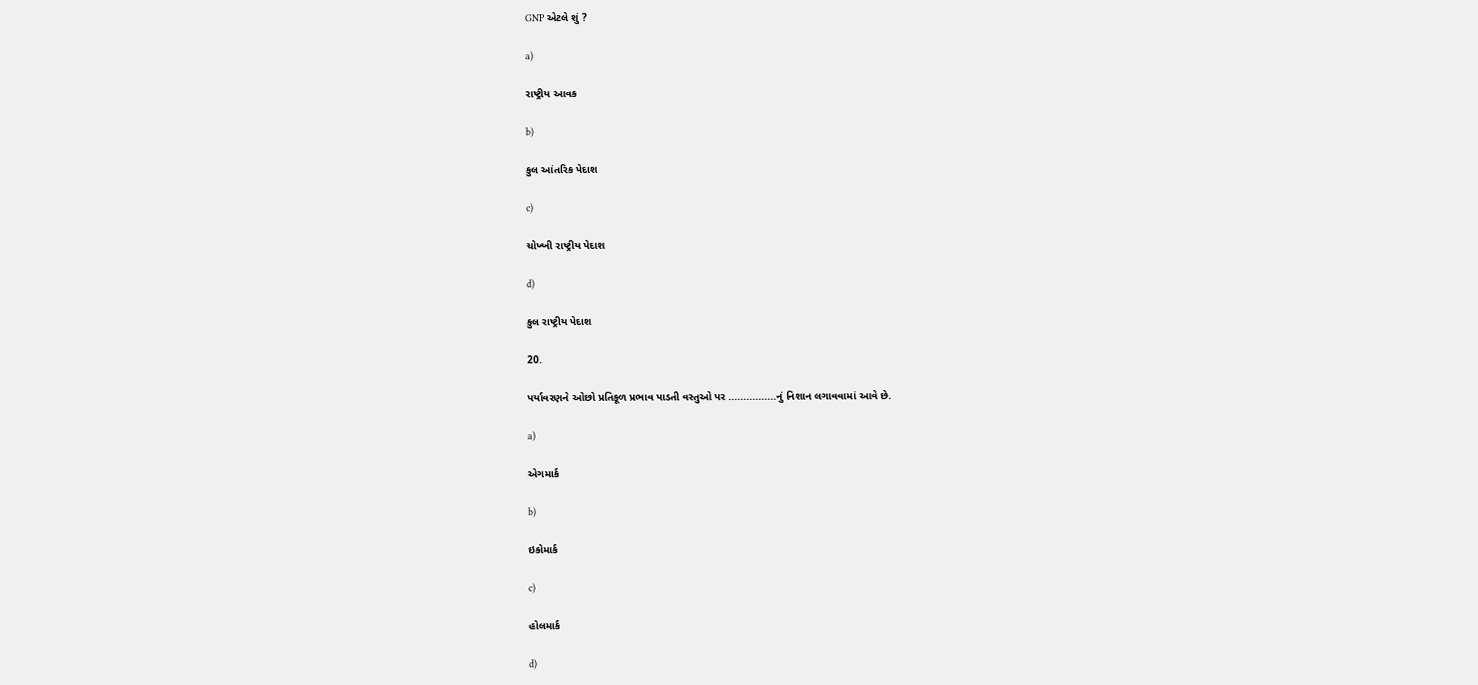GNP એટલે શું ?

a)

રાષ્ટ્રીય આવક

b)

કુલ આંતરિક પેદાશ

c)

ચોખ્ખી રાષ્ટ્રીય પેદાશ

d)

કુલ રાષ્ટ્રીય પેદાશ

20.

પર્યાવરણને ઓછો પ્રતિકૂળ પ્રભાવ પાડતી વસ્તુઓ પર ................નું નિશાન લગાવવામાં આવે છે.

a)

એગમાર્ક

b)

ઇકોમાર્ક

c)

હોલમાર્ક

d)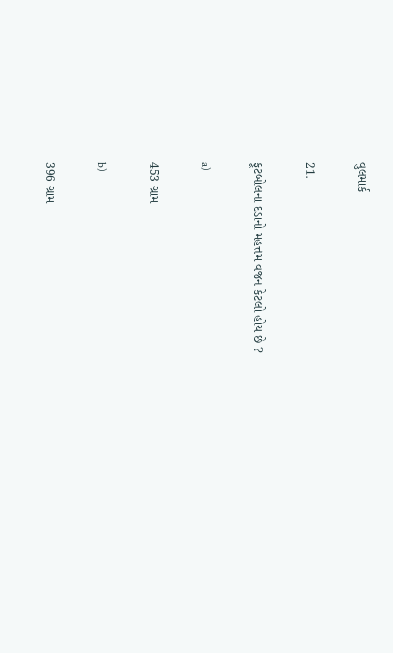વુલમાર્ક

21.

ફૂટબોલના દડાનો મહત્તમ વજન કેટલો હોય છે ?

a)

453 ગ્રામ

b)

396 ગ્રામ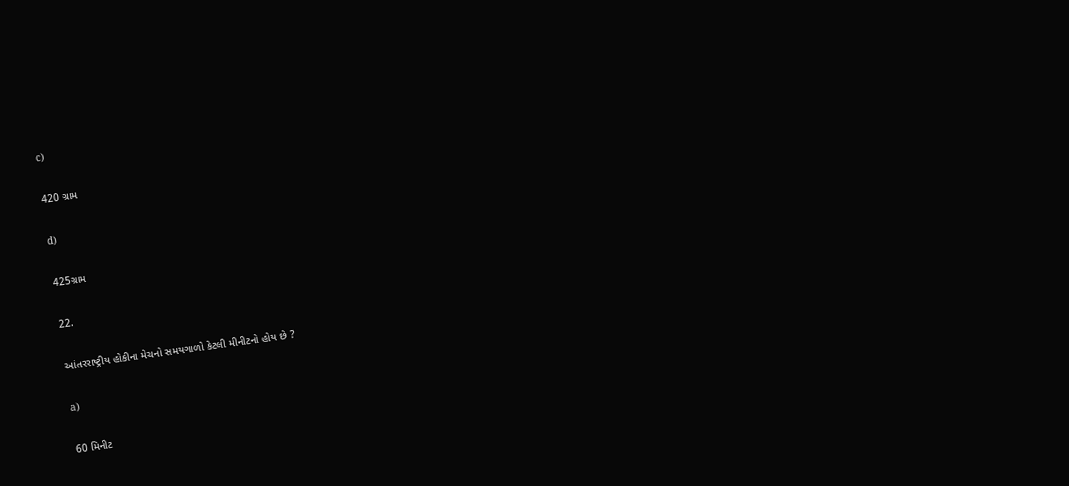c)

420 ગ્રામ

d)

425ગ્રામ

22.

આંતરરાષ્ટ્રીય હોકીના મેચનો સમયગાળો કેટલી મીનીટનો હોય છે ?

a)

60 મિનીટ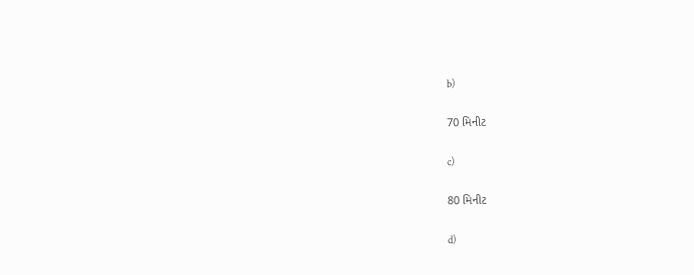b)

70 મિનીટ

c)

80 મિનીટ

d)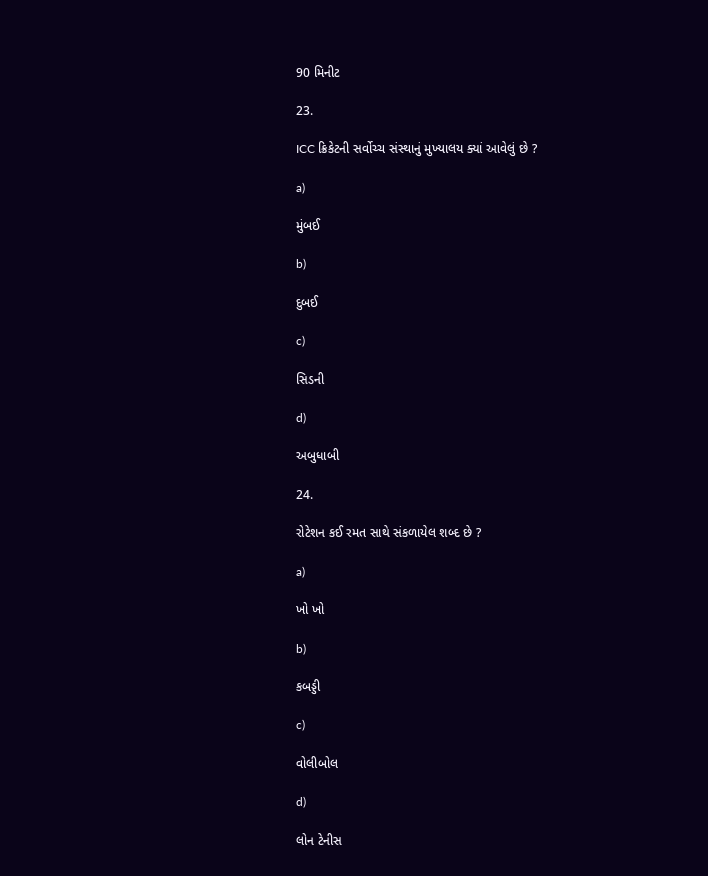90 મિનીટ

23.

ICC ક્રિકેટની સર્વોચ્ચ સંસ્થાનું મુખ્યાલય ક્યાં આવેલું છે ?

a)

મુંબઈ

b)

દુબઈ

c)

સિડની

d)

અબુધાબી

24.

રોટેશન કઈ રમત સાથે સંકળાયેલ શબ્દ છે ?

a)

ખો ખો

b)

કબડ્ડી

c)

વોલીબોલ

d)

લોન ટેનીસ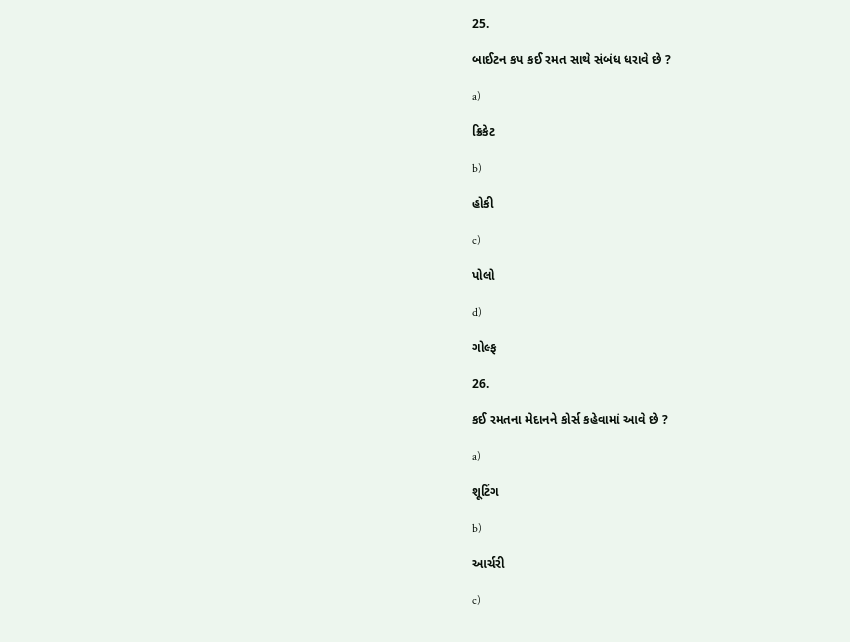25.

બાઈટન કપ કઈ રમત સાથે સંબંધ ધરાવે છે ?

a)

ક્રિકેટ

b)

હોકી

c)

પોલો

d)

ગોલ્ફ

26.

કઈ રમતના મેદાનને કોર્સ કહેવામાં આવે છે ?

a)

શૂટિંગ

b)

આર્ચરી

c)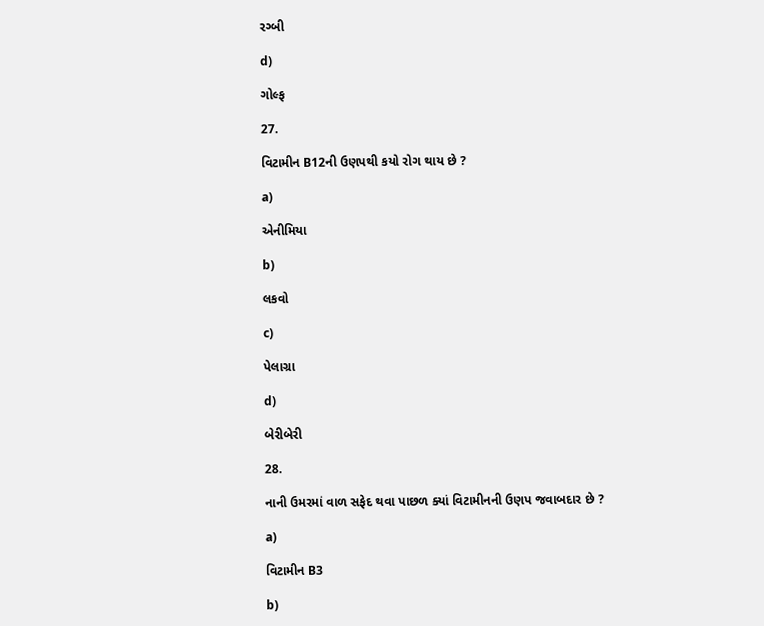રગ્બી

d)

ગોલ્ફ

27.

વિટામીન B12ની ઉણપથી કયો રોગ થાય છે ?

a)

એનીમિયા

b)

લકવો

c)

પેલાગ્રા

d)

બેરીબેરી

28.

નાની ઉમરમાં વાળ સફેદ થવા પાછળ ક્યાં વિટામીનની ઉણપ જવાબદાર છે ?

a)

વિટામીન B3

b)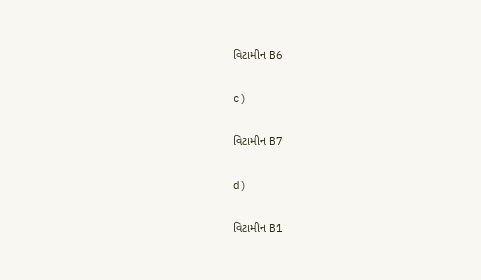વિટામીન B6

c)

વિટામીન B7

d)

વિટામીન B1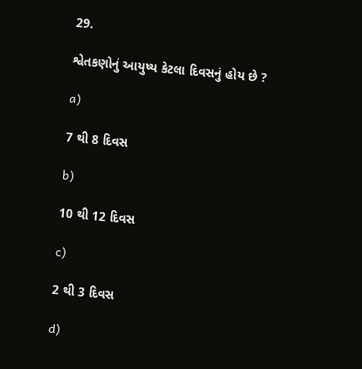29.

શ્વેતકણોનું આયુષ્ય કેટલા દિવસનું હોય છે ?

a)

7 થી 8 દિવસ

b)

10 થી 12 દિવસ

c)

2 થી 3 દિવસ

d)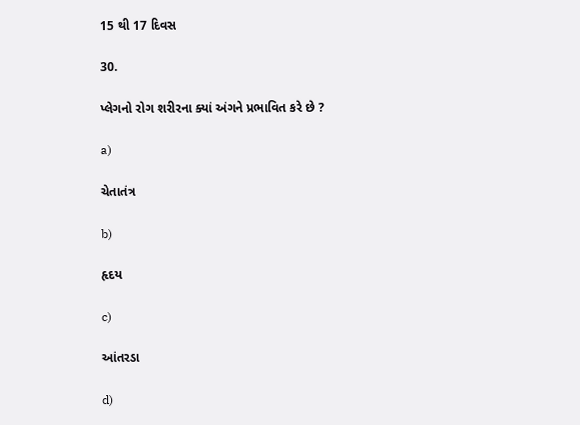15 થી 17 દિવસ

30.

પ્લેગનો રોગ શરીરના ક્યાં અંગને પ્રભાવિત કરે છે ?

a)

ચેતાતંત્ર

b)

હૃદય

c)

આંતરડા

d)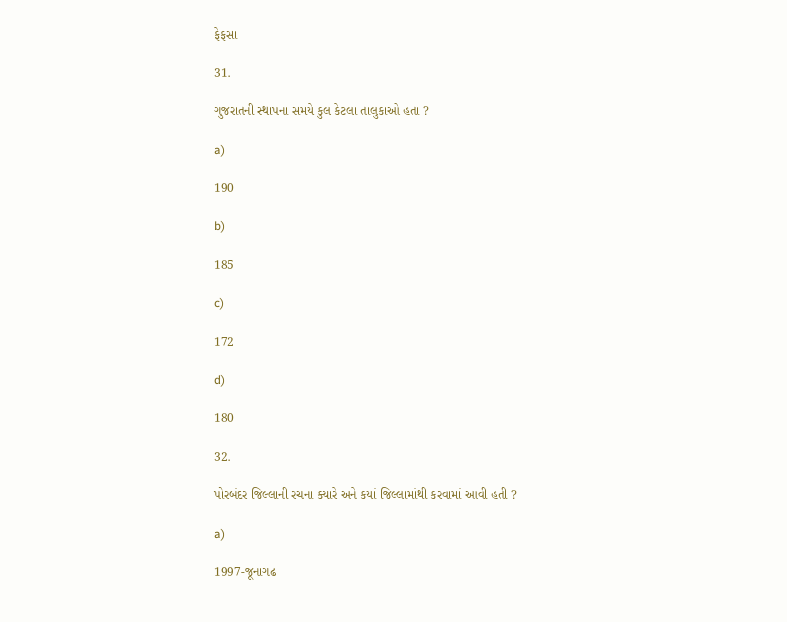ફેફસા

31.

ગુજરાતની સ્થાપના સમયે કુલ કેટલા તાલુકાઓ હતા ?

a)

190

b)

185

c)

172

d)

180

32.

પોરબંદર જિલ્લાની રચના ક્યારે અને કયાં જિલ્લામાંથી કરવામાં આવી હતી ?

a)

1997-જૂનાગઢ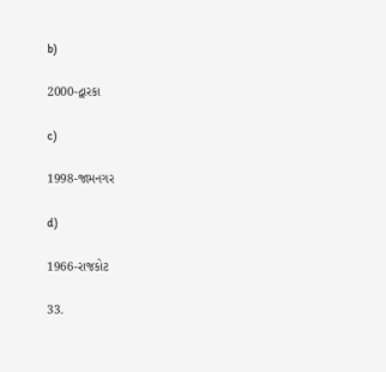b)

2000-દ્વારકા

c)

1998-જામનગર

d)

1966-રાજકોટ

33.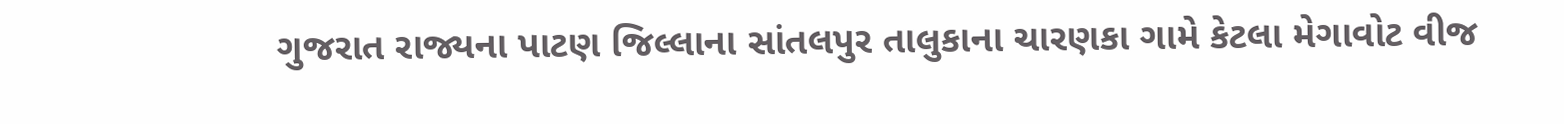ગુજરાત રાજ્યના પાટણ જિલ્લાના સાંતલપુર તાલુકાના ચારણકા ગામે કેટલા મેગાવોટ વીજ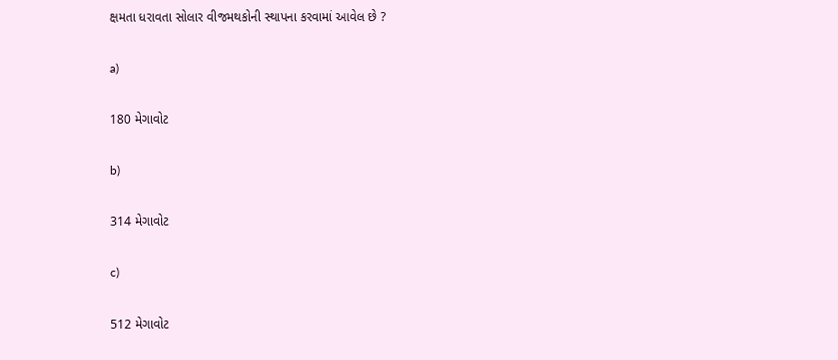ક્ષમતા ધરાવતા સોલાર વીજમથકોની સ્થાપના કરવામાં આવેલ છે ?

a)

180 મેગાવોટ

b)

314 મેગાવોટ

c)

512 મેગાવોટ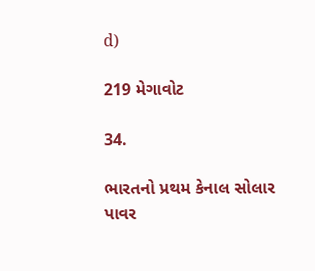d)

219 મેગાવોટ

34.

ભારતનો પ્રથમ કેનાલ સોલાર પાવર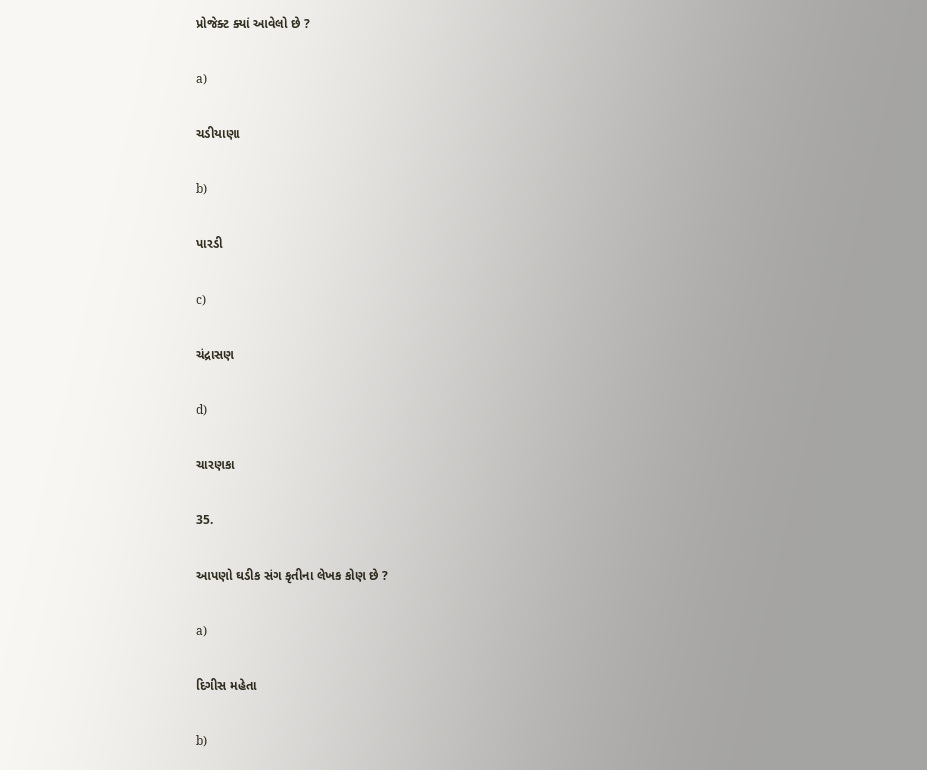પ્રોજેક્ટ ક્યાં આવેલો છે ?

a)

ચડીયાણા

b)

પારડી

c)

ચંદ્રાસણ

d)

ચારણકા

35.

આપણો ઘડીક સંગ કૃતીના લેખક કોણ છે ?

a)

દિગીસ મહેતા

b)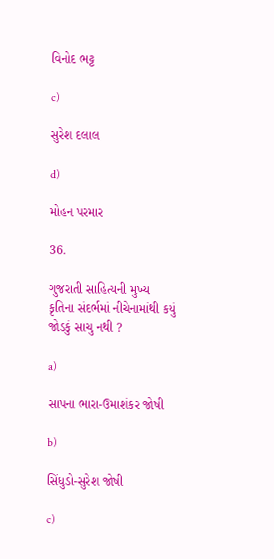વિનોદ ભટ્ટ

c)

સુરેશ દલાલ

d)

મોહન પરમાર

36.

ગુજરાતી સાહિત્યની મુખ્ય કૃતિના સંદર્ભમાં નીચેનામાંથી કયું જોડકું સાચુ નથી ?

a)

સાપના ભારા-ઉમાશંકર જોષી

b)

સિંધુડો-સુરેશ જોષી

c)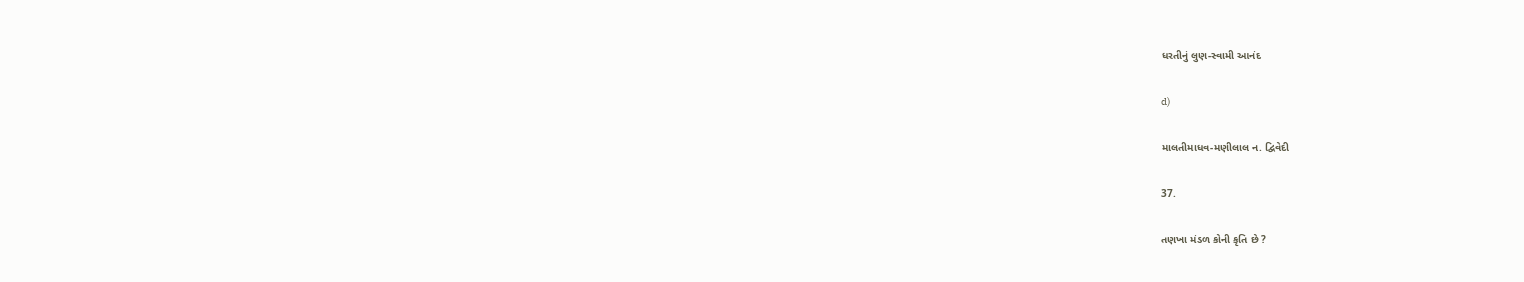ધરતીનું લુણ-સ્વામી આનંદ

d)

માલતીમાધવ-મણીલાલ ન. દ્વિવેદી

37.

તણખા મંડળ કોની કૃતિ છે ?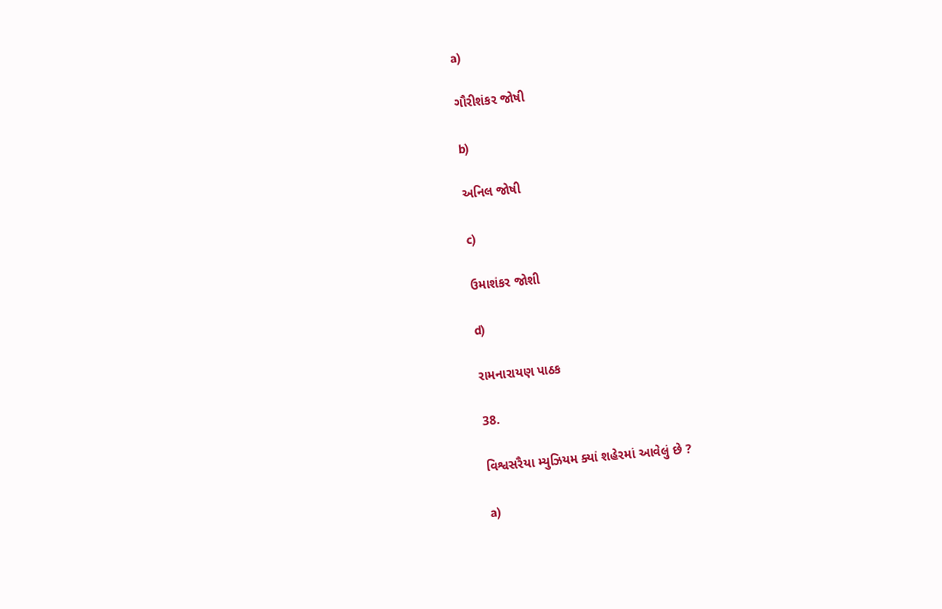a)

ગૌરીશંકર જોષી

b)

અનિલ જોષી

c)

ઉમાશંકર જોશી

d)

રામનારાયણ પાઠક

38.

વિશ્વસરૈયા મ્યુઝિયમ ક્યાં શહેરમાં આવેલું છે ?

a)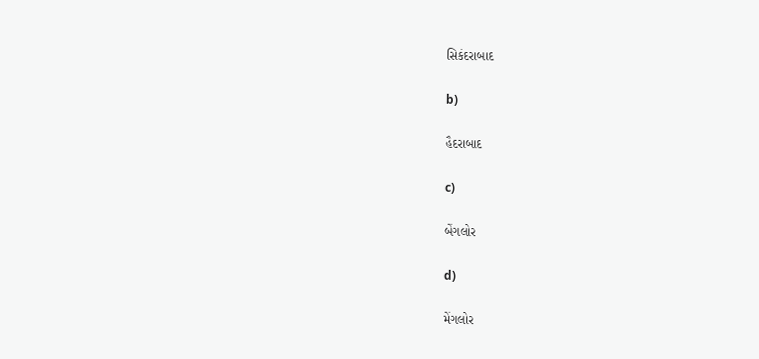સિકંદરાબાદ

b)

હૈદરાબાદ

c)

બેંગલોર

d)

મેંગલોર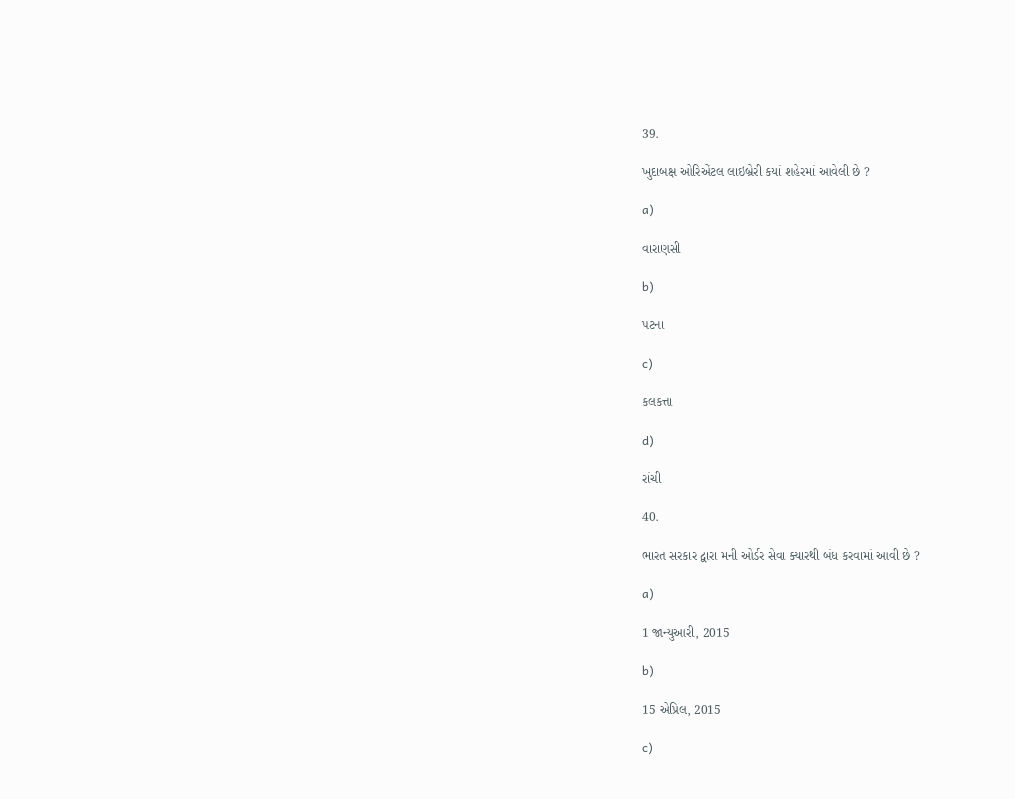39.

ખુદાબક્ષ ઓરિએંટલ લાઇબ્રેરી કયાં શહેરમાં આવેલી છે ?

a)

વારાણસી

b)

પટના

c)

કલકત્તા

d)

રાંચી

40.

ભારત સરકાર દ્વારા મની ઓર્ડર સેવા ક્યારથી બંધ કરવામાં આવી છે ?

a)

1 જાન્યુઆરી, 2015

b)

15 એપ્રિલ, 2015

c)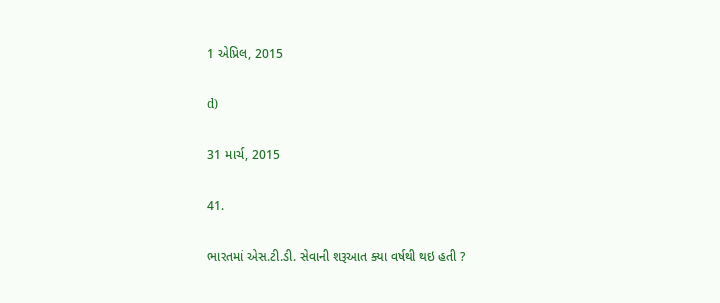1 એપ્રિલ, 2015

d)

31 માર્ચ, 2015

41.

ભારતમાં એસ.ટી.ડી. સેવાની શરૂઆત ક્યા વર્ષથી થઇ હતી ?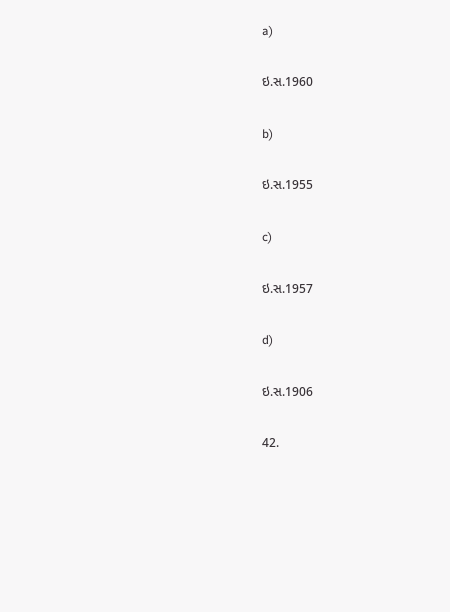a)

ઇ.સ.1960

b)

ઇ.સ.1955

c)

ઇ.સ.1957

d)

ઇ.સ.1906

42.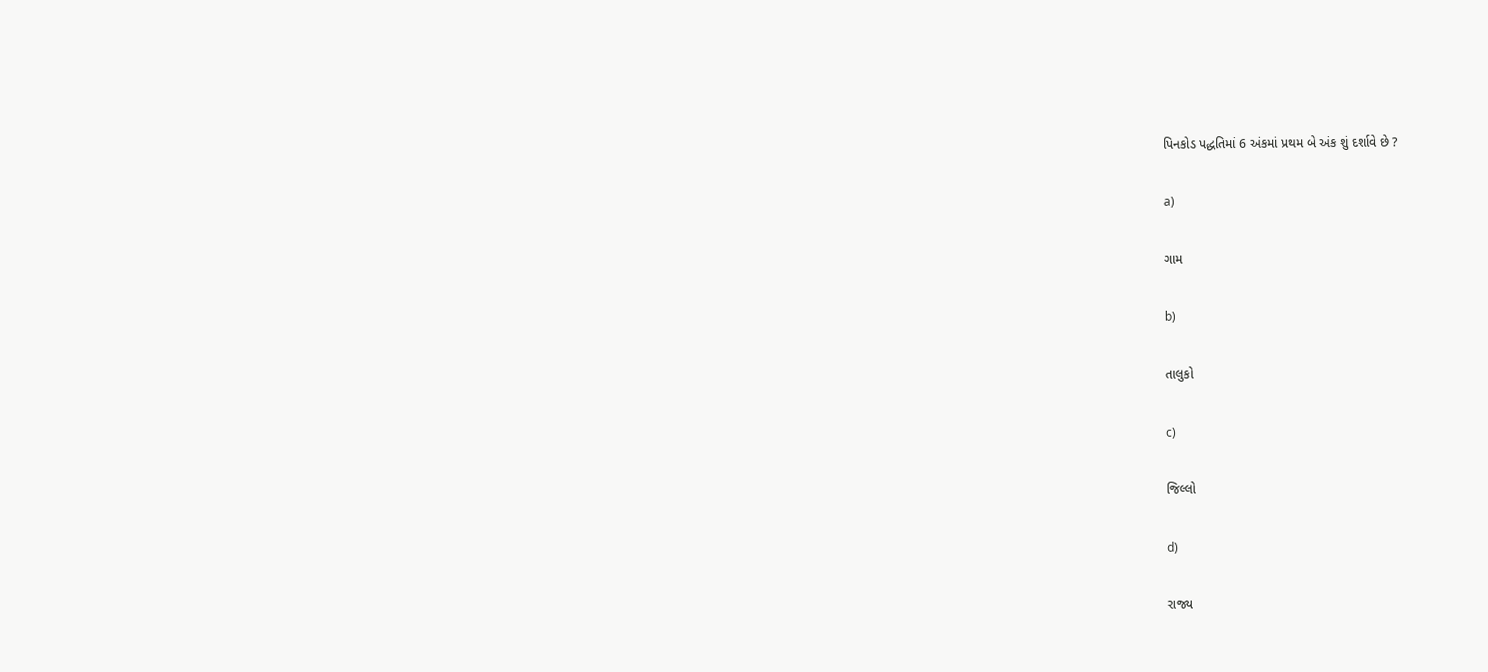પિનકોડ પદ્ધતિમાં 6 અંકમાં પ્રથમ બે અંક શું દર્શાવે છે ?

a)

ગામ

b)

તાલુકો

c)

જિલ્લો

d)

રાજ્ય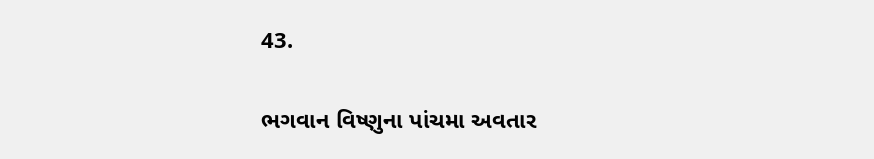43.

ભગવાન વિષ્ણુના પાંચમા અવતાર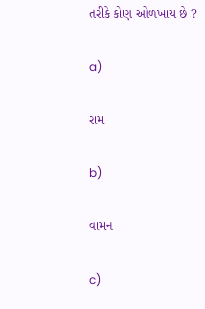તરીકે કોણ ઓળખાય છે ?

a)

રામ

b)

વામન

c)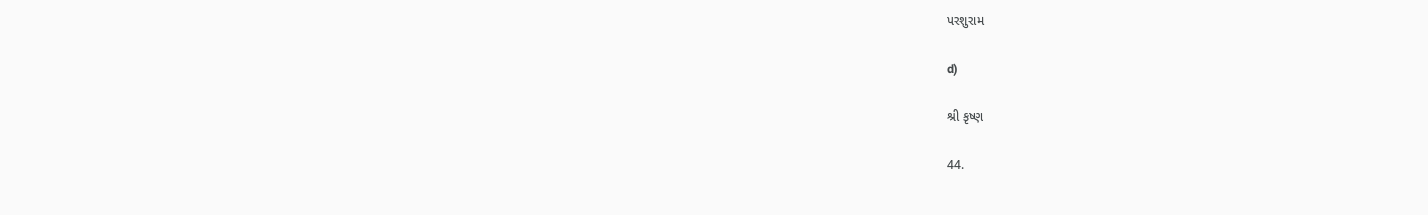પરશુરામ

d)

શ્રી કૃષ્ણ

44.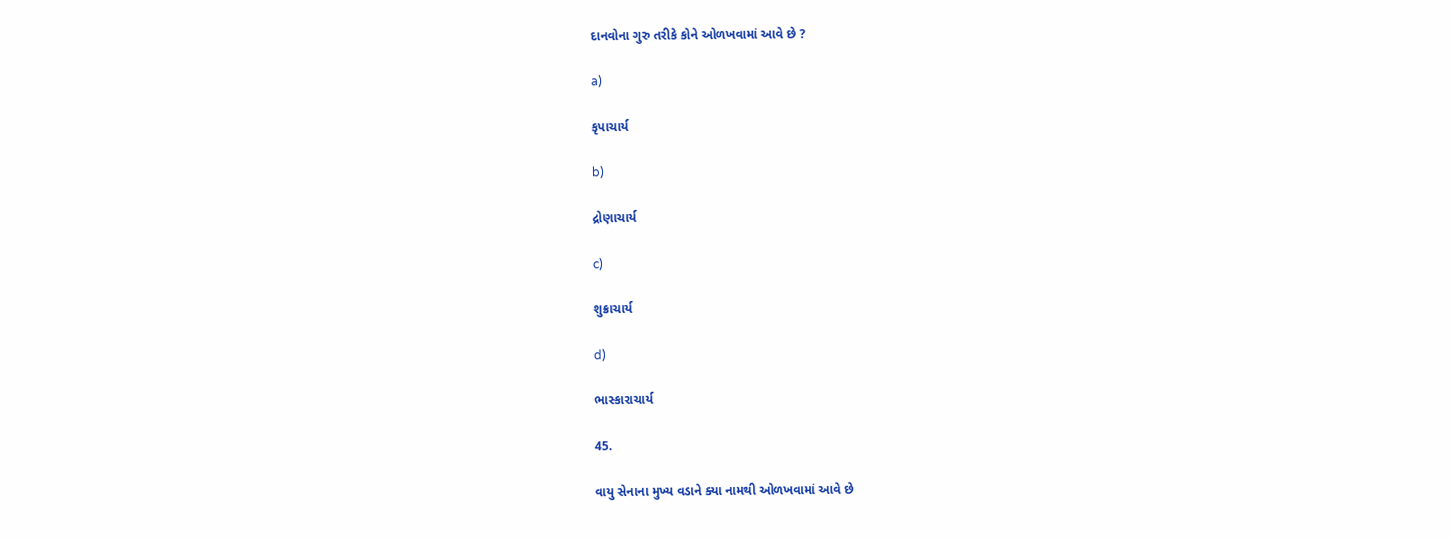દાનવોના ગુરુ તરીકે કોને ઓળખવામાં આવે છે ?

a)

કૃપાચાર્ય

b)

દ્રોણાચાર્ય

c)

શુક્રાચાર્ય

d)

ભાસ્કારાચાર્ય

45.

વાયુ સેનાના મુખ્ય વડાને ક્યા નામથી ઓળખવામાં આવે છે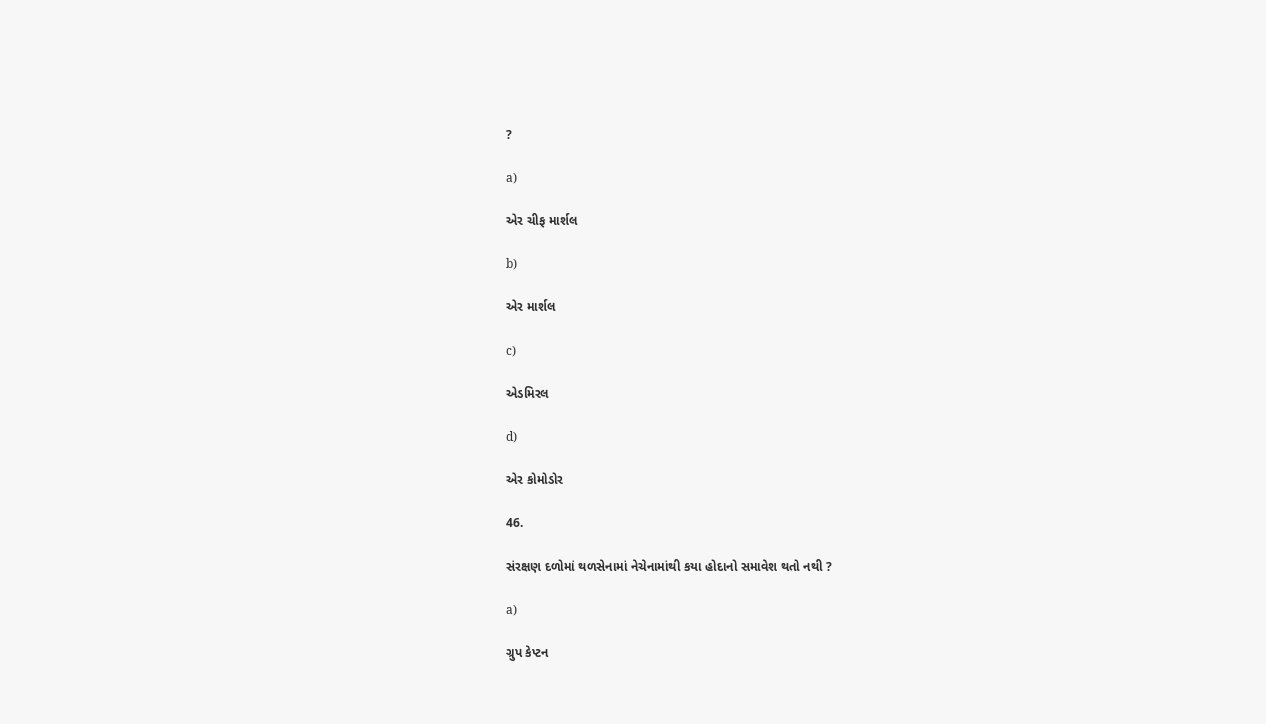?

a)

એર ચીફ માર્શલ

b)

એર માર્શલ

c)

એડમિરલ

d)

એર કોમોડોર

46.

સંરક્ષણ દળોમાં થળસેનામાં નેચેનામાંથી કયા હોદાનો સમાવેશ થતો નથી ?

a)

ગ્રુપ કેપ્ટન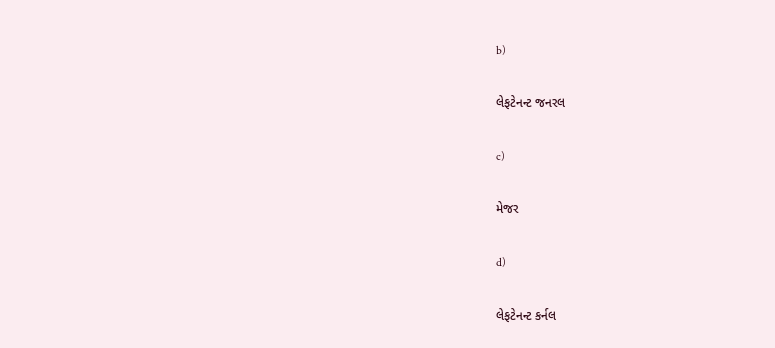b)

લેફટેનન્ટ જનરલ

c)

મેજર

d)

લેફટેનન્ટ કર્નલ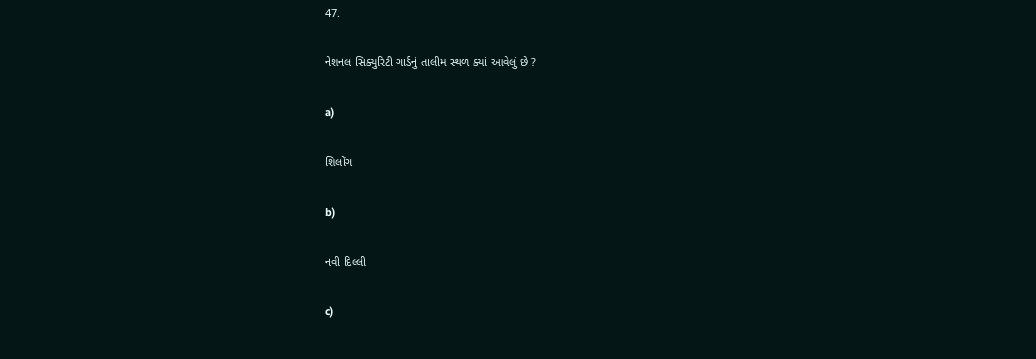47.

નેશનલ સિક્યુરિટી ગાર્ડનું તાલીમ સ્થળ ક્યાં આવેલું છે ?

a)

શિલોંગ

b)

નવી દિલ્લી

c)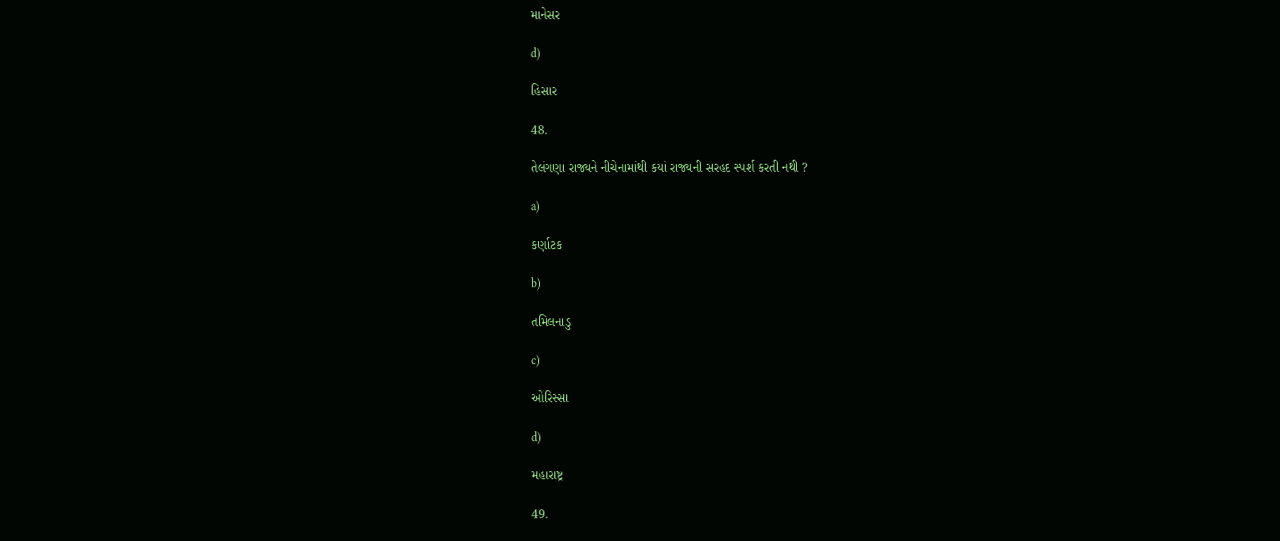માનેસર

d)

હિસાર

48.

તેલંગણા રાજ્યને નીચેનામાંથી કયાં રાજ્યની સરહદ સ્પર્શ કરતી નથી ?

a)

કર્ણાટક

b)

તમિલનાડુ

c)

ઓરિસ્સા

d)

મહારાષ્ટ્ર

49.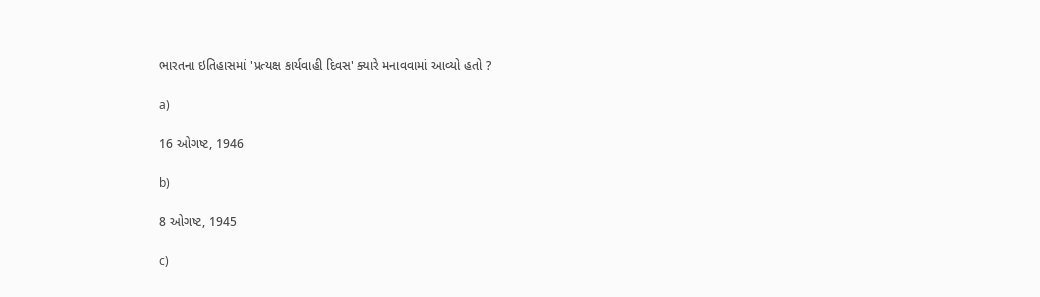ભારતના ઇતિહાસમાં 'પ્રત્યક્ષ કાર્યવાહી દિવસ' ક્યારે મનાવવામાં આવ્યો હતો ?

a)

16 ઓગષ્ટ, 1946

b)

8 ઓગષ્ટ, 1945

c)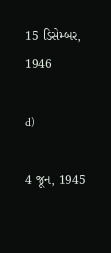15 ડિસેમ્બર, 1946

d)

4 જૂન, 1945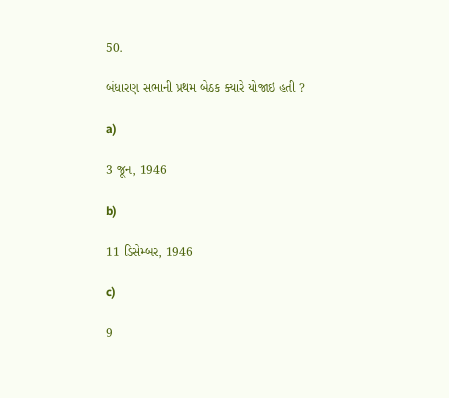50.

બંધારણ સભાની પ્રથમ બેઠક ક્યારે યોજાઇ હતી ?

a)

3 જૂન, 1946

b)

11 ડિસેમ્બર, 1946

c)

9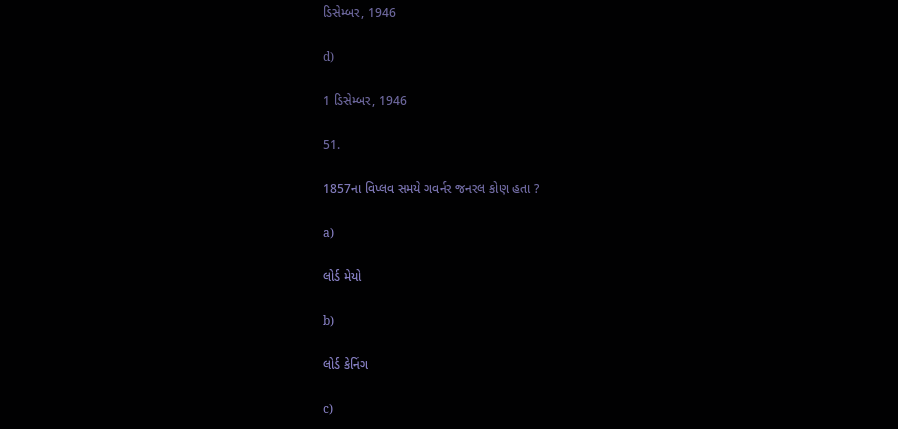ડિસેમ્બર, 1946

d)

1 ડિસેમ્બર, 1946

51.

1857ના વિપ્લવ સમયે ગવર્નર જનરલ કોણ હતા ?

a)

લોર્ડ મેયો

b)

લોર્ડ કેનિંગ

c)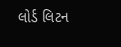લોર્ડ લિટન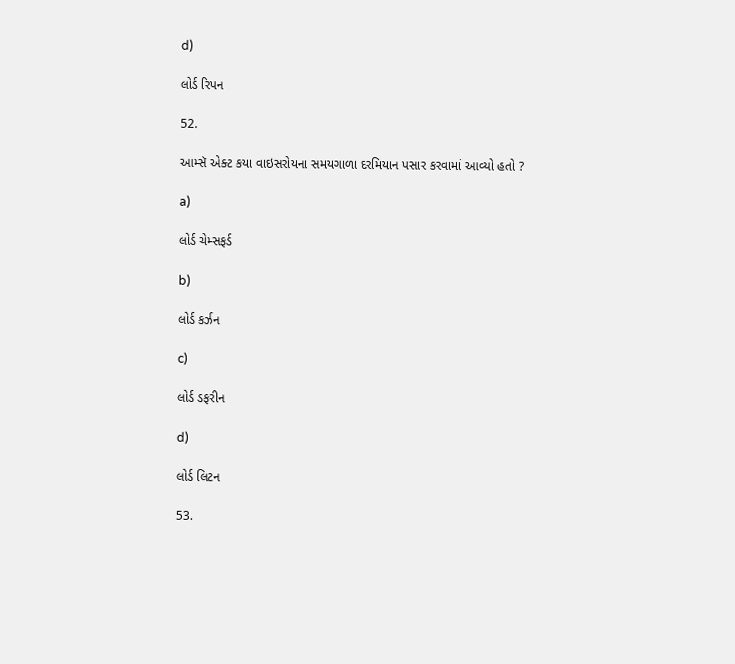d)

લોર્ડ રિપન

52.

આમ્સૅ એક્ટ કયા વાઇસરોયના સમયગાળા દરમિયાન પસાર કરવામાં આવ્યો હતો ?

a)

લોર્ડ ચેમ્સફર્ડ

b)

લોર્ડ કર્ઝન

c)

લોર્ડ ડફરીન

d)

લોર્ડ લિટન

53.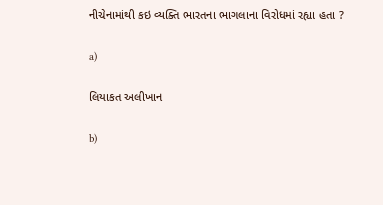નીચેનામાંથી કઇ વ્યક્તિ ભારતના ભાગલાના વિરોધમાં રહ્યા હતા ?

a)

લિયાકત અલીખાન

b)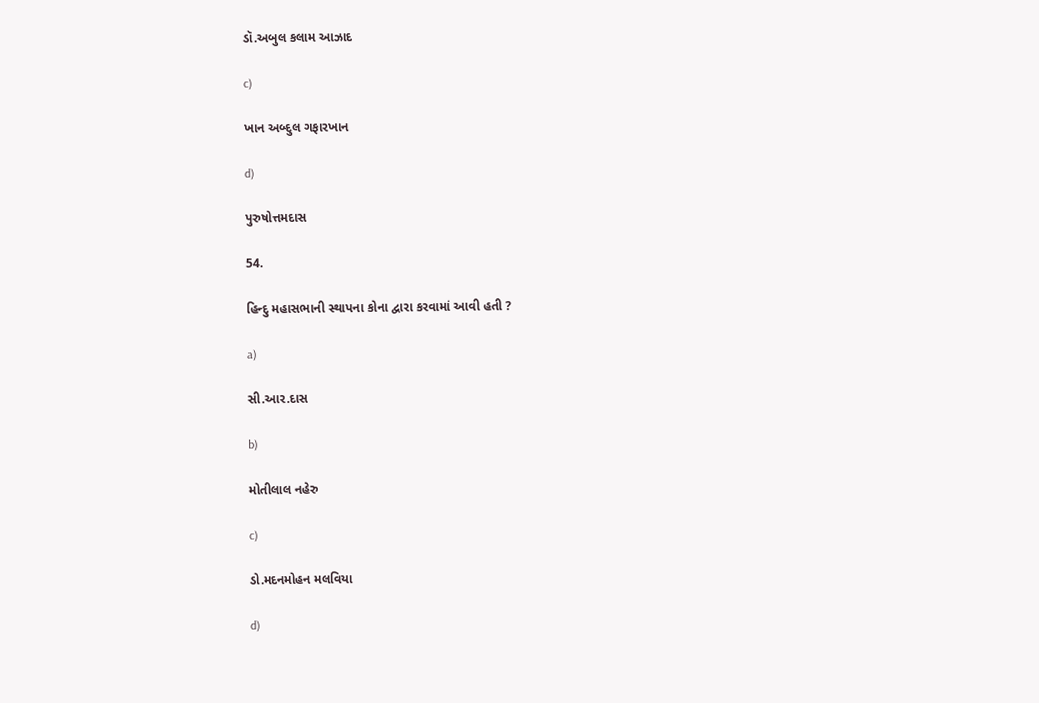ડૉ.અબુલ કલામ આઝાદ

c)

ખાન અબ્દુલ ગફારખાન

d)

પુરુષોત્તમદાસ

54.

હિન્દુ મહાસભાની સ્થાપના કોના દ્વારા કરવામાં આવી હતી ?

a)

સી.આર.દાસ

b)

મોતીલાલ નહેરુ

c)

ડો.મદનમોહન મલવિયા

d)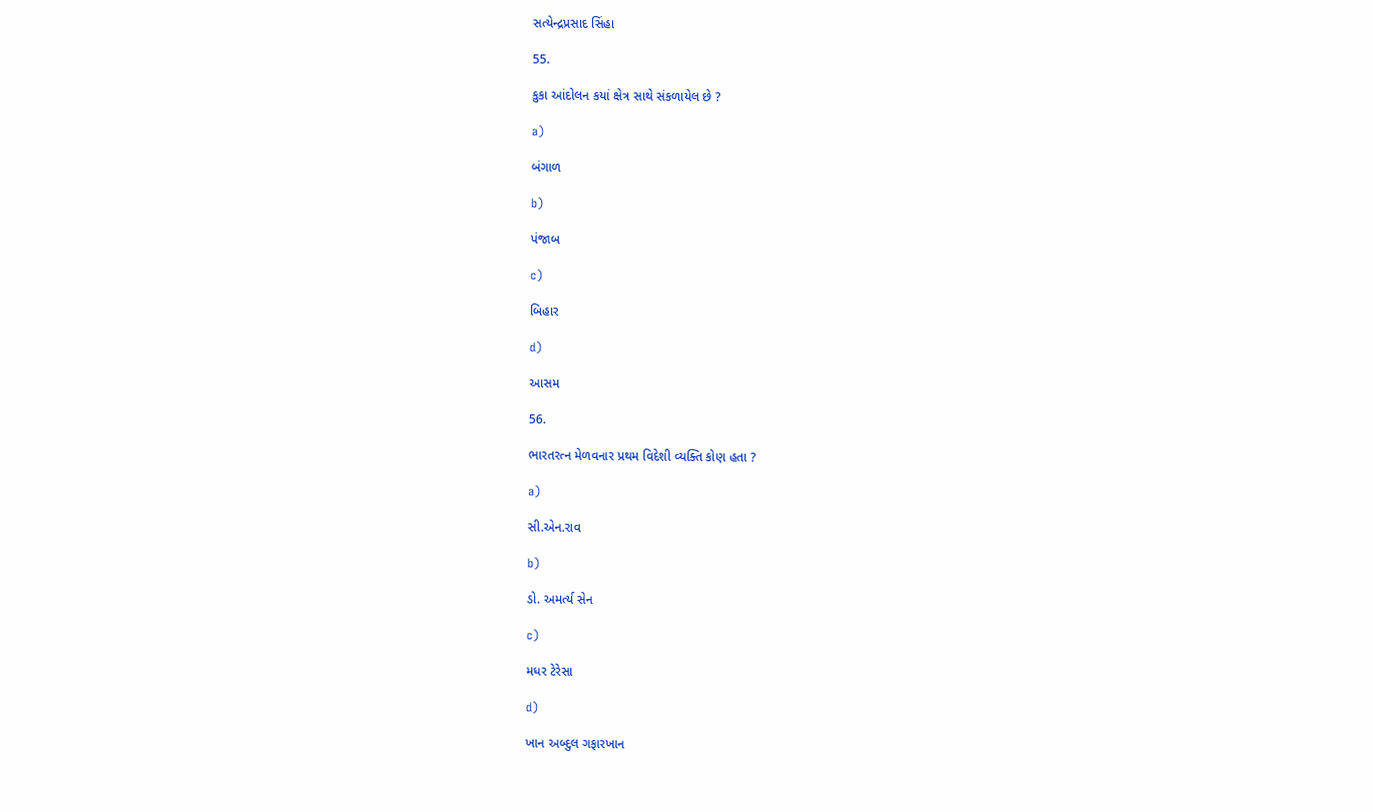સત્યેન્દ્રપ્રસાદ સિંહા

55.

કુકા આંદોલન કયાં ક્ષેત્ર સાથે સંકળાયેલ છે ?

a)

બંગાળ

b)

પંજાબ

c)

બિહાર

d)

આસમ

56.

ભારતરત્ન મેળવનાર પ્રથમ વિદેશી વ્યક્તિ કોણ હતા ?

a)

સી.એન.રાવ

b)

ડો. અમર્ત્ય સેન

c)

મધર ટેરેસા

d)

ખાન અબ્દુલ ગફારખાન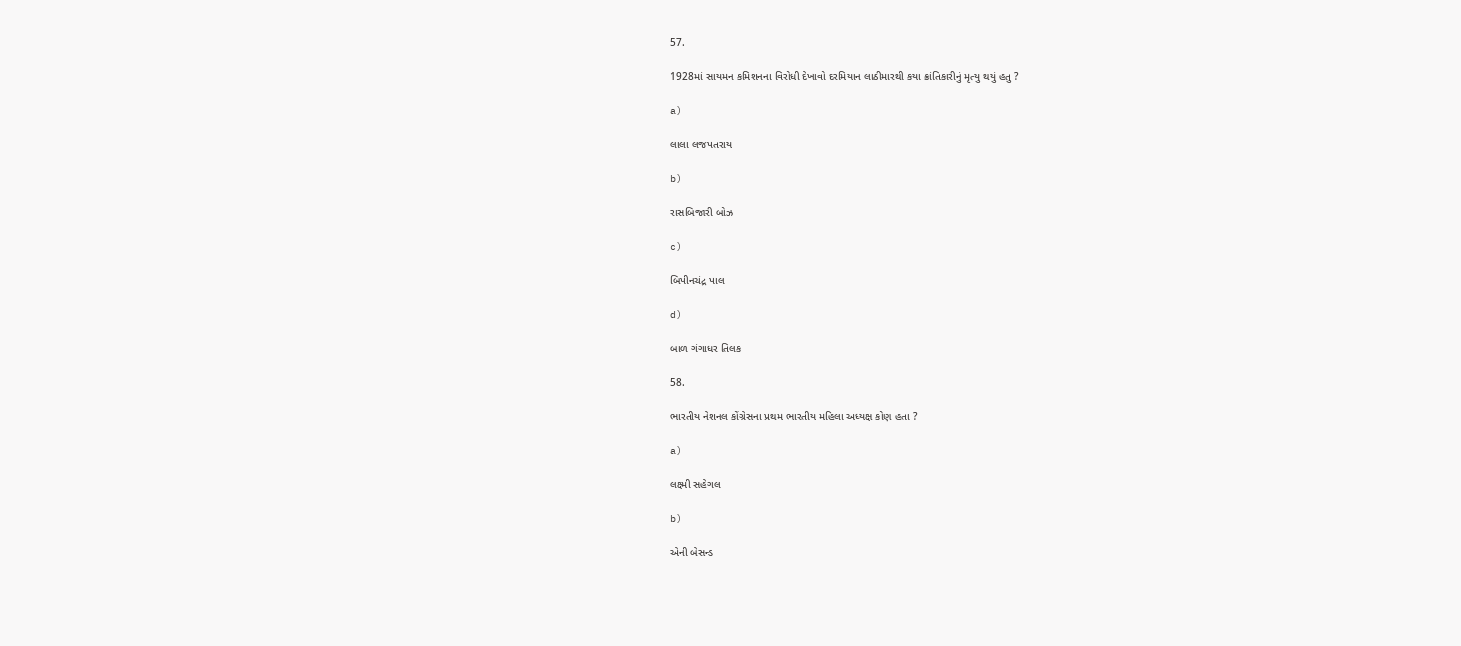57.

1928માં સાયમન કમિશનના વિરોધી દેખાવો દરમિયાન લાઠીમારથી કયા ક્રાંતિકારીનું મૃત્યુ થયું હતુ ?

a)

લાલા લજપતરાય

b)

રાસબિજારી બોઝ

c)

બિપીનચંદ્ર પાલ

d)

બાળ ગંગાધર તિલક

58.

ભારતીય નેશનલ કોંગ્રેસના પ્રથમ ભારતીય મહિલા અધ્યક્ષ કોણ હતા ?

a)

લક્ષ્મી સહેગલ

b)

એની બેસન્ડ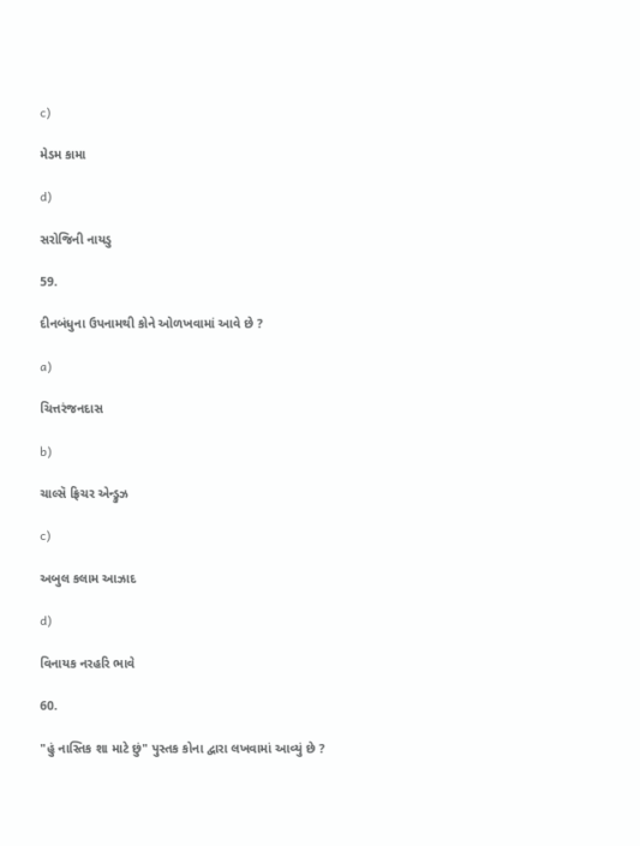c)

મેડમ કામા

d)

સરોજિની નાયડુ

59.

દીનબંધુના ઉપનામથી કોને ઓળખવામાં આવે છે ?

a)

ચિત્તરંજનદાસ

b)

ચાલ્સૅ ફ્રિચર એન્ડ્રુઝ

c)

અબુલ કલામ આઝાદ

d)

વિનાયક નરહરિ ભાવે

60.

"હું નાસ્તિક શા માટે છું" પુસ્તક કોના દ્વારા લખવામાં આવ્યું છે ?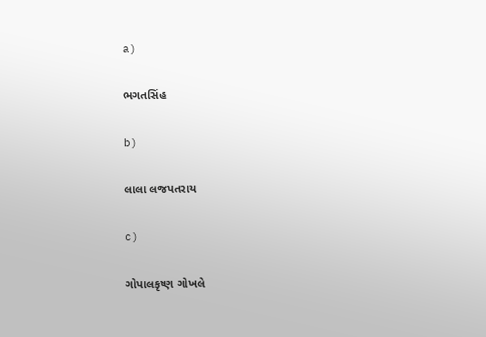a)

ભગતસિંહ

b)

લાલા લજપતરાય

c)

ગોપાલકૃષ્ણ ગોખલે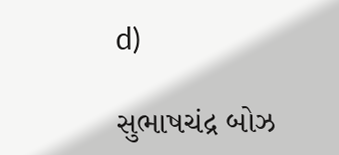d)

સુભાષચંદ્ર બોઝ